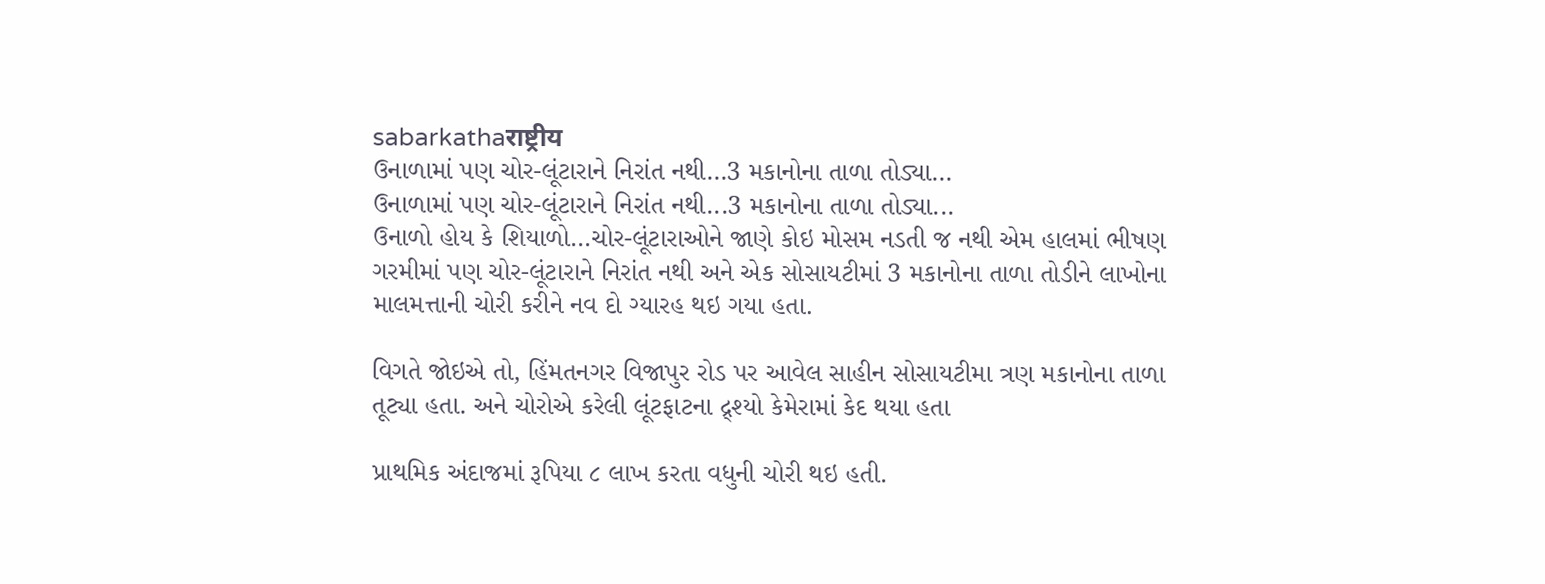sabarkathaराष्ट्रीय
ઉનાળામાં પણ ચોર-લૂંટારાને નિરાંત નથી…3 મકાનોના તાળા તોડ્યા…
ઉનાળામાં પણ ચોર-લૂંટારાને નિરાંત નથી...3 મકાનોના તાળા તોડ્યા...
ઉનાળો હોય કે શિયાળો…ચોર-લૂંટારાઓને જાણે કોઇ મોસમ નડતી જ નથી એમ હાલમાં ભીષણ ગરમીમાં પણ ચોર-લૂંટારાને નિરાંત નથી અને એક સોસાયટીમાં 3 મકાનોના તાળા તોડીને લાખોના માલમત્તાની ચોરી કરીને નવ દો ગ્યારહ થઇ ગયા હતા.

વિગતે જોઇએ તો, હિંમતનગર વિજાપુર રોડ પર આવેલ સાહીન સોસાયટીમા ત્રણ મકાનોના તાળા તૂટ્યા હતા. અને ચોરોએ કરેલી લૂંટફાટના દ્ર્શ્યો કેમેરામાં કેદ થયા હતા

પ્રાથમિક અંદાજમાં રૂપિયા ૮ લાખ કરતા વધુની ચોરી થઇ હતી.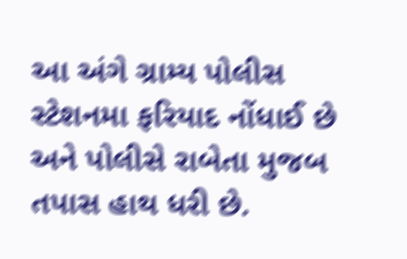આ અંગે ગ્રામ્ય પોલીસ સ્ટેશનમા ફરિયાદ નોંધાઈ છે અને પોલીસે રાબેતા મુજબ તપાસ હાથ ધરી છે.